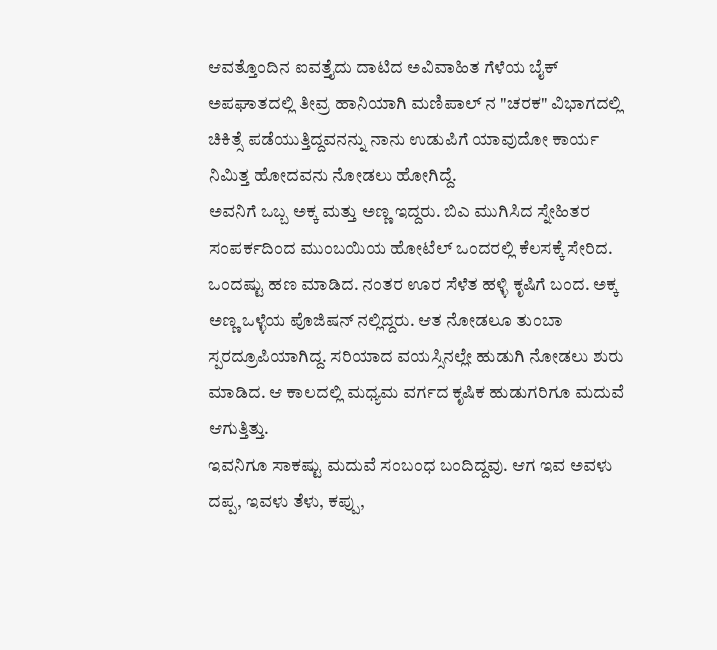ಆವತ್ತೊಂದಿನ ಐವತ್ತೈದು ದಾಟಿದ ಅವಿವಾಹಿತ ಗೆಳೆಯ ಬೈಕ್ ಅಪಘಾತದಲ್ಲಿ ತೀವ್ರ ಹಾನಿಯಾಗಿ ಮಣಿಪಾಲ್ ನ "ಚರಕ" ವಿಭಾಗದಲ್ಲಿ ಚಿಕಿತ್ಸೆ ಪಡೆಯುತ್ತಿದ್ದವನನ್ನು ನಾನು ಉಡುಪಿಗೆ ಯಾವುದೋ ಕಾರ್ಯ ನಿಮಿತ್ತ ಹೋದವನು ನೋಡಲು ಹೋಗಿದ್ದೆ.
ಅವನಿಗೆ ಒಬ್ಬ ಅಕ್ಕ ಮತ್ತು ಅಣ್ಣ ಇದ್ದರು. ಬಿಎ ಮುಗಿಸಿದ ಸ್ನೇಹಿತರ ಸಂಪರ್ಕದಿಂದ ಮುಂಬಯಿಯ ಹೋಟೆಲ್ ಒಂದರಲ್ಲಿ ಕೆಲಸಕ್ಕೆ ಸೇರಿದ. ಒಂದಷ್ಟು ಹಣ ಮಾಡಿದ. ನಂತರ ಊರ ಸೆಳೆತ ಹಳ್ಳಿ ಕೃಷಿಗೆ ಬಂದ. ಅಕ್ಕ ಅಣ್ಣ ಒಳ್ಳೆಯ ಪೊಜಿಷನ್ ನಲ್ಲಿದ್ದರು. ಆತ ನೋಡಲೂ ತುಂಬಾ ಸ್ಪರದ್ರೂಪಿಯಾಗಿದ್ದ. ಸರಿಯಾದ ವಯಸ್ಸಿನಲ್ಲೇ ಹುಡುಗಿ ನೋಡಲು ಶುರು ಮಾಡಿದ. ಆ ಕಾಲದಲ್ಲಿ ಮಧ್ಯಮ ವರ್ಗದ ಕೃಷಿಕ ಹುಡುಗರಿಗೂ ಮದುವೆ ಆಗುತ್ತಿತ್ತು.
ಇವನಿಗೂ ಸಾಕಷ್ಟು ಮದುವೆ ಸಂಬಂಧ ಬಂದಿದ್ದವು. ಆಗ ಇವ ಅವಳು ದಪ್ಪ, ಇವಳು ತೆಳು, ಕಪ್ಪು,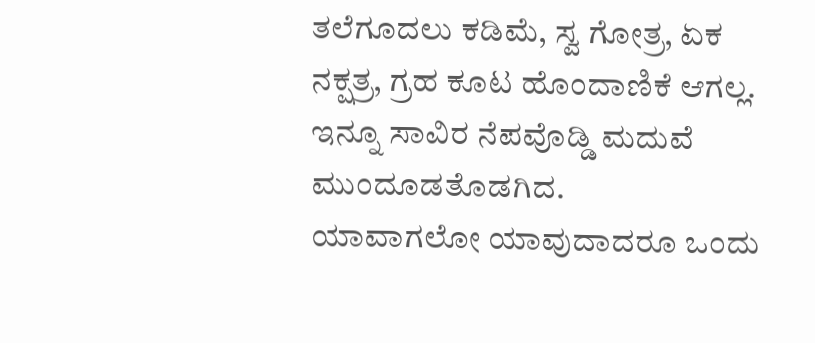ತಲೆಗೂದಲು ಕಡಿಮೆ, ಸ್ವ ಗೋತ್ರ, ಏಕ ನಕ್ಷತ್ರ, ಗ್ರಹ ಕೂಟ ಹೊಂದಾಣಿಕೆ ಆಗಲ್ಲ. ಇನ್ನೂ ಸಾವಿರ ನೆಪವೊಡ್ಡಿ ಮದುವೆ ಮುಂದೂಡತೊಡಗಿದ.
ಯಾವಾಗಲೋ ಯಾವುದಾದರೂ ಒಂದು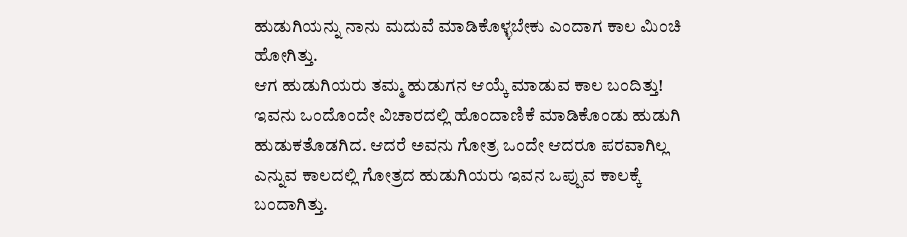ಹುಡುಗಿಯನ್ನು ನಾನು ಮದುವೆ ಮಾಡಿಕೊಳ್ಳಬೇಕು ಎಂದಾಗ ಕಾಲ ಮಿಂಚಿ ಹೋಗಿತ್ತು.
ಆಗ ಹುಡುಗಿಯರು ತಮ್ಮ ಹುಡುಗನ ಆಯ್ಕೆ ಮಾಡುವ ಕಾಲ ಬಂದಿತ್ತು!
ಇವನು ಒಂದೊಂದೇ ವಿಚಾರದಲ್ಲಿ ಹೊಂದಾಣಿಕೆ ಮಾಡಿಕೊಂಡು ಹುಡುಗಿ ಹುಡುಕತೊಡಗಿದ. ಆದರೆ ಅವನು ಗೋತ್ರ ಒಂದೇ ಆದರೂ ಪರವಾಗಿಲ್ಲ ಎನ್ನುವ ಕಾಲದಲ್ಲಿ ಗೋತ್ರದ ಹುಡುಗಿಯರು ಇವನ ಒಪ್ಪುವ ಕಾಲಕ್ಕೆ ಬಂದಾಗಿತ್ತು.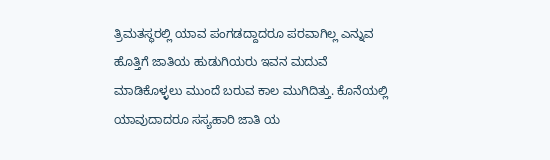ತ್ರಿಮತಸ್ಥರಲ್ಲಿ ಯಾವ ಪಂಗಡದ್ದಾದರೂ ಪರವಾಗಿಲ್ಲ ಎನ್ನುವ ಹೊತ್ತಿಗೆ ಜಾತಿಯ ಹುಡುಗಿಯರು ಇವನ ಮದುವೆ ಮಾಡಿಕೊಳ್ಳಲು ಮುಂದೆ ಬರುವ ಕಾಲ ಮುಗಿದಿತ್ತು. ಕೊನೆಯಲ್ಲಿ ಯಾವುದಾದರೂ ಸಸ್ಯಹಾರಿ ಜಾತಿ ಯ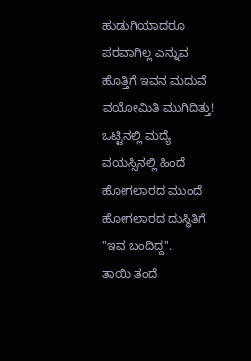ಹುಡುಗಿಯಾದರೂ ಪರವಾಗಿಲ್ಲ ಎನ್ನುವ ಹೊತ್ತಿಗೆ ಇವನ ಮದುವೆ ವಯೋಮಿತಿ ಮುಗಿದಿತ್ತು!
ಒಟ್ಟಿನಲ್ಲಿ ಮದ್ಯೆ ವಯಸ್ಸಿನಲ್ಲಿ ಹಿಂದೆ ಹೋಗಲಾರದ ಮುಂದೆ ಹೋಗಲಾರದ ದುಸ್ಥಿತಿಗೆ "ಇವ ಬಂದಿದ್ದ".
ತಾಯಿ ತಂದೆ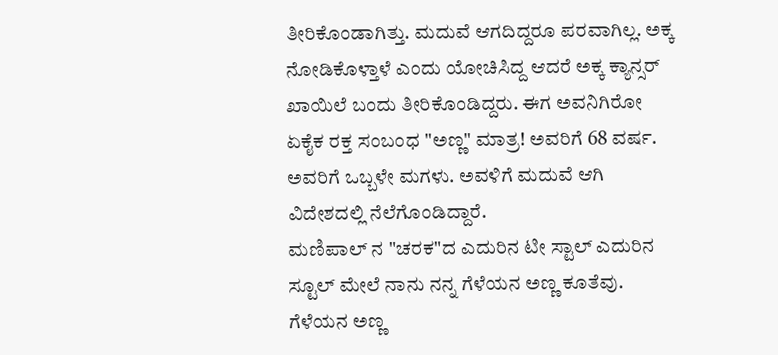ತೀರಿಕೊಂಡಾಗಿತ್ತು. ಮದುವೆ ಆಗದಿದ್ದರೂ ಪರವಾಗಿಲ್ಲ. ಅಕ್ಕ ನೋಡಿಕೊಳ್ತಾಳೆ ಎಂದು ಯೋಚಿಸಿದ್ದ ಆದರೆ ಅಕ್ಕ ಕ್ಯಾನ್ಸರ್ ಖಾಯಿಲೆ ಬಂದು ತೀರಿಕೊಂಡಿದ್ದರು. ಈಗ ಅವನಿಗಿರೋ ಏಕೈಕ ರಕ್ತ ಸಂಬಂಧ "ಅಣ್ಣ" ಮಾತ್ರ! ಅವರಿಗೆ 68 ವರ್ಷ. ಅವರಿಗೆ ಒಬ್ಬಳೇ ಮಗಳು. ಅವಳಿಗೆ ಮದುವೆ ಆಗಿ ವಿದೇಶದಲ್ಲಿ ನೆಲೆಗೊಂಡಿದ್ದಾರೆ.
ಮಣಿಪಾಲ್ ನ "ಚರಕ"ದ ಎದುರಿನ ಟೀ ಸ್ಟಾಲ್ ಎದುರಿನ ಸ್ಟೂಲ್ ಮೇಲೆ ನಾನು ನನ್ನ ಗೆಳೆಯನ ಅಣ್ಣ ಕೂತೆವು. ಗೆಳೆಯನ ಅಣ್ಣ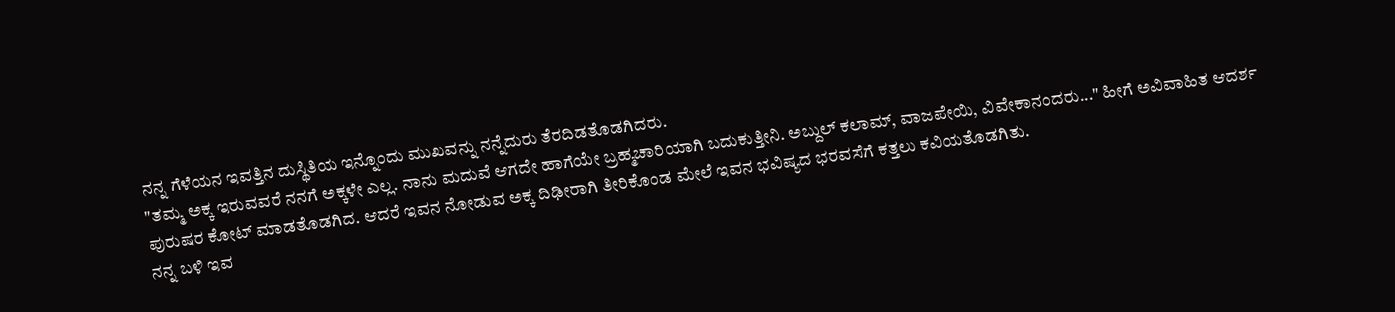ನನ್ನ ಗೆಳೆಯನ ಇವತ್ತಿನ ದುಸ್ಥಿತಿಯ ಇನ್ನೊಂದು ಮುಖವನ್ನು ನನ್ನೆದುರು ತೆರದಿಡತೊಡಗಿದರು.
"ತಮ್ಮ ಅಕ್ಕ ಇರುವವರೆ ನನಗೆ ಅಕ್ಕಳೇ ಎಲ್ಲ. ನಾನು ಮದುವೆ ಆಗದೇ ಹಾಗೆಯೇ ಬ್ರಹ್ಮಚಾರಿಯಾಗಿ ಬದುಕುತ್ತೀನಿ. ಅಬ್ದುಲ್ ಕಲಾಮ್, ವಾಜಪೇಯಿ, ವಿವೇಕಾನಂದರು..." ಹೀಗೆ ಅವಿವಾಹಿತ ಆದರ್ಶ ಪುರುಷರ ಕೋಟ್ ಮಾಡತೊಡಗಿದ. ಆದರೆ ಇವನ ನೋಡುವ ಅಕ್ಕ ದಿಢೀರಾಗಿ ತೀರಿಕೊಂಡ ಮೇಲೆ ಇವನ ಭವಿಷ್ಯದ ಭರವಸೆಗೆ ಕತ್ತಲು ಕವಿಯತೊಡಗಿತು.
ನನ್ನ ಬಳಿ ಇವ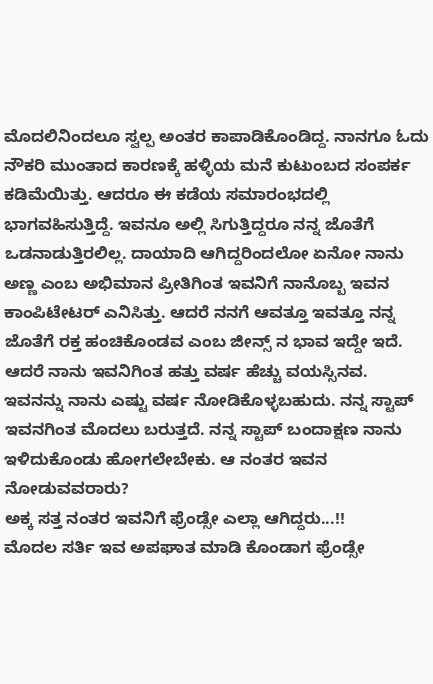ಮೊದಲಿನಿಂದಲೂ ಸ್ವಲ್ಪ ಅಂತರ ಕಾಪಾಡಿಕೊಂಡಿದ್ದ. ನಾನಗೂ ಓದು ನೌಕರಿ ಮುಂತಾದ ಕಾರಣಕ್ಕೆ ಹಳ್ಳಿಯ ಮನೆ ಕುಟುಂಬದ ಸಂಪರ್ಕ ಕಡಿಮೆಯಿತ್ತು. ಆದರೂ ಈ ಕಡೆಯ ಸಮಾರಂಭದಲ್ಲಿ ಭಾಗವಹಿಸುತ್ತಿದ್ದೆ. ಇವನೂ ಅಲ್ಲಿ ಸಿಗುತ್ತಿದ್ದರೂ ನನ್ನ ಜೊತೆಗೆ ಒಡನಾಡುತ್ತಿರಲಿಲ್ಲ. ದಾಯಾದಿ ಆಗಿದ್ದರಿಂದಲೋ ಏನೋ ನಾನು ಅಣ್ಣ ಎಂಬ ಅಭಿಮಾನ ಪ್ರೀತಿಗಿಂತ ಇವನಿಗೆ ನಾನೊಬ್ಬ ಇವನ ಕಾಂಪಿಟೇಟರ್ ಎನಿಸಿತ್ತು. ಆದರೆ ನನಗೆ ಆವತ್ತೂ ಇವತ್ತೂ ನನ್ನ ಜೊತೆಗೆ ರಕ್ತ ಹಂಚಿಕೊಂಡವ ಎಂಬ ಜೀನ್ಸ್ ನ ಭಾವ ಇದ್ದೇ ಇದೆ. ಆದರೆ ನಾನು ಇವನಿಗಿಂತ ಹತ್ತು ವರ್ಷ ಹೆಚ್ಚು ವಯಸ್ಸಿನವ. ಇವನನ್ನು ನಾನು ಎಷ್ಟು ವರ್ಷ ನೋಡಿಕೊಳ್ಳಬಹುದು. ನನ್ನ ಸ್ಟಾಪ್ ಇವನಗಿಂತ ಮೊದಲು ಬರುತ್ತದೆ. ನನ್ನ ಸ್ಟಾಪ್ ಬಂದಾಕ್ಷಣ ನಾನು ಇಳಿದುಕೊಂಡು ಹೋಗಲೇಬೇಕು. ಆ ನಂತರ ಇವನ ನೋಡುವವರಾರು?
ಅಕ್ಕ ಸತ್ತ ನಂತರ ಇವನಿಗೆ ಫ್ರೆಂಡ್ಸೇ ಎಲ್ಲಾ ಆಗಿದ್ದರು...!!
ಮೊದಲ ಸರ್ತಿ ಇವ ಅಪಘಾತ ಮಾಡಿ ಕೊಂಡಾಗ ಫ್ರೆಂಡ್ಸೇ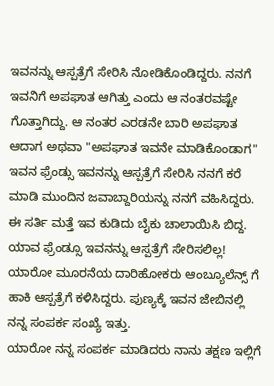ಇವನನ್ನು ಆಸ್ಪತ್ರೆಗೆ ಸೇರಿಸಿ ನೋಡಿಕೊಂಡಿದ್ದರು. ನನಗೆ ಇವನಿಗೆ ಅಪಘಾತ ಆಗಿತ್ತು ಎಂದು ಆ ನಂತರವಷ್ಟೇ ಗೊತ್ತಾಗಿದ್ದು. ಆ ನಂತರ ಎರಡನೇ ಬಾರಿ ಅಪಘಾತ ಆದಾಗ ಅಥವಾ "ಅಪಘಾತ ಇವನೇ ಮಾಡಿಕೊಂಡಾಗ" ಇವನ ಫ್ರೆಂಡ್ಸು ಇವನನ್ನು ಆಸ್ಪತ್ರೆಗೆ ಸೇರಿಸಿ ನನಗೆ ಕರೆ ಮಾಡಿ ಮುಂದಿನ ಜವಾಬ್ದಾರಿಯನ್ನು ನನಗೆ ವಹಿಸಿದ್ದರು. ಈ ಸರ್ತಿ ಮತ್ತೆ ಇವ ಕುಡಿದು ಬೈಕು ಚಾಲಾಯಿಸಿ ಬಿದ್ದ. ಯಾವ ಫ್ರೆಂಡ್ಸೂ ಇವನನ್ನು ಆಸ್ಪತ್ರೆಗೆ ಸೇರಿಸಲಿಲ್ಲ! ಯಾರೋ ಮೂರನೆಯ ದಾರಿಹೋಕರು ಆಂಬ್ಯೂಲೆನ್ಸ್ ಗೆ ಹಾಕಿ ಆಸ್ಪತ್ರೆಗೆ ಕಳಿಸಿದ್ದರು. ಪುಣ್ಯಕ್ಕೆ ಇವನ ಜೇಬಿನಲ್ಲಿ ನನ್ನ ಸಂಪರ್ಕ ಸಂಖ್ಯೆ ಇತ್ತು.
ಯಾರೋ ನನ್ನ ಸಂಪರ್ಕ ಮಾಡಿದರು ನಾನು ತಕ್ಷಣ ಇಲ್ಲಿಗೆ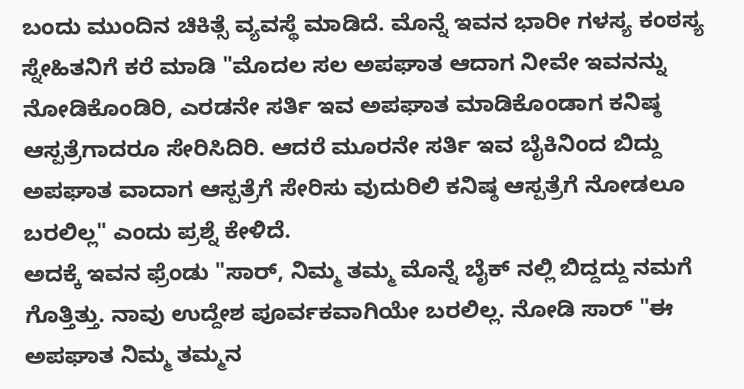ಬಂದು ಮುಂದಿನ ಚಿಕಿತ್ಸೆ ವ್ಯವಸ್ಥೆ ಮಾಡಿದೆ. ಮೊನ್ನೆ ಇವನ ಭಾರೀ ಗಳಸ್ಯ ಕಂಠಸ್ಯ ಸ್ನೇಹಿತನಿಗೆ ಕರೆ ಮಾಡಿ "ಮೊದಲ ಸಲ ಅಪಘಾತ ಆದಾಗ ನೀವೇ ಇವನನ್ನು ನೋಡಿಕೊಂಡಿರಿ, ಎರಡನೇ ಸರ್ತಿ ಇವ ಅಪಘಾತ ಮಾಡಿಕೊಂಡಾಗ ಕನಿಷ್ಠ ಆಸ್ಪತ್ರೆಗಾದರೂ ಸೇರಿಸಿದಿರಿ. ಆದರೆ ಮೂರನೇ ಸರ್ತಿ ಇವ ಬೈಕಿನಿಂದ ಬಿದ್ದು ಅಪಘಾತ ವಾದಾಗ ಆಸ್ಪತ್ರೆಗೆ ಸೇರಿಸು ವುದುರಿಲಿ ಕನಿಷ್ಠ ಆಸ್ಪತ್ರೆಗೆ ನೋಡಲೂ ಬರಲಿಲ್ಲ" ಎಂದು ಪ್ರಶ್ನೆ ಕೇಳಿದೆ.
ಅದಕ್ಕೆ ಇವನ ಫ್ರೆಂಡು "ಸಾರ್, ನಿಮ್ಮ ತಮ್ಮ ಮೊನ್ನೆ ಬೈಕ್ ನಲ್ಲಿ ಬಿದ್ದದ್ದು ನಮಗೆ ಗೊತ್ತಿತ್ತು. ನಾವು ಉದ್ದೇಶ ಪೂರ್ವಕವಾಗಿಯೇ ಬರಲಿಲ್ಲ. ನೋಡಿ ಸಾರ್ "ಈ ಅಪಘಾತ ನಿಮ್ಮ ತಮ್ಮನ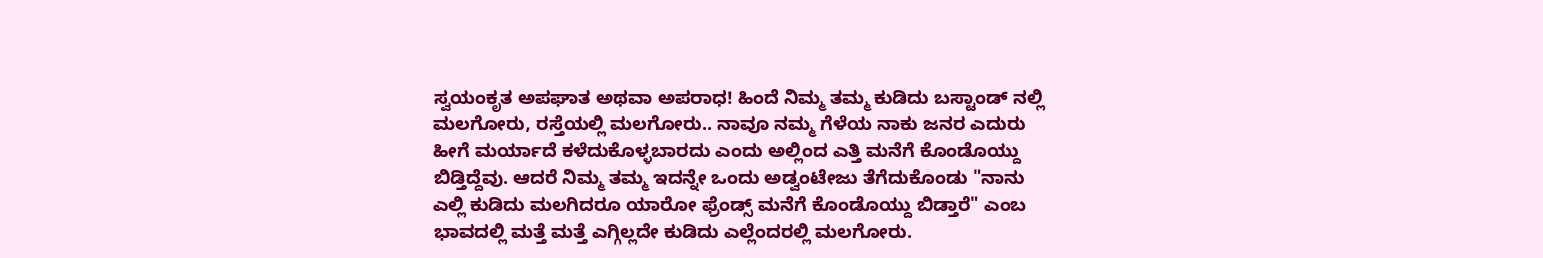ಸ್ವಯಂಕೃತ ಅಪಘಾತ ಅಥವಾ ಅಪರಾಧ! ಹಿಂದೆ ನಿಮ್ಮ ತಮ್ಮ ಕುಡಿದು ಬಸ್ಟಾಂಡ್ ನಲ್ಲಿ ಮಲಗೋರು, ರಸ್ತೆಯಲ್ಲಿ ಮಲಗೋರು.. ನಾವೂ ನಮ್ಮ ಗೆಳೆಯ ನಾಕು ಜನರ ಎದುರು ಹೀಗೆ ಮರ್ಯಾದೆ ಕಳೆದುಕೊಳ್ಳಬಾರದು ಎಂದು ಅಲ್ಲಿಂದ ಎತ್ತಿ ಮನೆಗೆ ಕೊಂಡೊಯ್ದು ಬಿಡ್ತಿದ್ದೆವು. ಆದರೆ ನಿಮ್ಮ ತಮ್ಮ ಇದನ್ನೇ ಒಂದು ಅಡ್ವಂಟೇಜು ತೆಗೆದುಕೊಂಡು "ನಾನು ಎಲ್ಲಿ ಕುಡಿದು ಮಲಗಿದರೂ ಯಾರೋ ಫ್ರೆಂಡ್ಸ್ ಮನೆಗೆ ಕೊಂಡೊಯ್ದು ಬಿಡ್ತಾರೆ" ಎಂಬ ಭಾವದಲ್ಲಿ ಮತ್ತೆ ಮತ್ತೆ ಎಗ್ಗಿಲ್ಲದೇ ಕುಡಿದು ಎಲ್ಲೆಂದರಲ್ಲಿ ಮಲಗೋರು.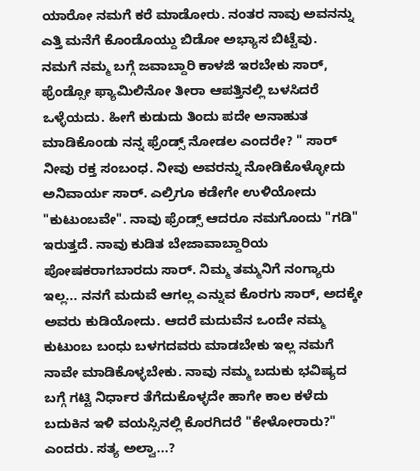ಯಾರೋ ನಮಗೆ ಕರೆ ಮಾಡೋರು. ನಂತರ ನಾವು ಅವನನ್ನು ಎತ್ತಿ ಮನೆಗೆ ಕೊಂಡೊಯ್ದು ಬಿಡೋ ಅಭ್ಯಾಸ ಬಿಟ್ಟೆವು.
ನಮಗೆ ನಮ್ಮ ಬಗ್ಗೆ ಜವಾಬ್ದಾರಿ ಕಾಳಜಿ ಇರಬೇಕು ಸಾರ್, ಫ್ರೆಂಡ್ಸೋ ಫ್ಯಾಮಿಲಿನೋ ತೀರಾ ಆಪತ್ತಿನಲ್ಲಿ ಬಳಸಿದರೆ ಒಳ್ಳೆಯದು. ಹೀಗೆ ಕುಡುದು ತಿಂದು ಪದೇ ಅನಾಹುತ ಮಾಡಿಕೊಂಡು ನನ್ನ ಫ್ರೆಂಡ್ಸ್ ನೋಡಲ ಎಂದರೇ? " ಸಾರ್ ನೀವು ರಕ್ತ ಸಂಬಂಧ. ನೀವು ಅವರನ್ನು ನೋಡಿಕೊಳ್ಳೋದು ಅನಿವಾರ್ಯ ಸಾರ್. ಎಲ್ರಿಗೂ ಕಡೇಗೇ ಉಳಿಯೋದು "ಕುಟುಂಬವೇ". ನಾವು ಫ್ರೆಂಡ್ಸ್ ಆದರೂ ನಮಗೊಂದು "ಗಡಿ" ಇರುತ್ತದೆ. ನಾವು ಕುಡಿತ ಬೇಜಾವಾಬ್ದಾರಿಯ ಪೋಷಕರಾಗಬಾರದು ಸಾರ್. ನಿಮ್ಮ ತಮ್ಮನಿಗೆ ನಂಗ್ಯಾರು ಇಲ್ಲ... ನನಗೆ ಮದುವೆ ಆಗಲ್ಲ ಎನ್ನುವ ಕೊರಗು ಸಾರ್, ಅದಕ್ಕೇ ಅವರು ಕುಡಿಯೋದು. ಆದರೆ ಮದುವೆನ ಒಂದೇ ನಮ್ಮ ಕುಟುಂಬ ಬಂಧು ಬಳಗದವರು ಮಾಡಬೇಕು ಇಲ್ಲ ನಮಗೆ ನಾವೇ ಮಾಡಿಕೊಳ್ಳಬೇಕು. ನಾವು ನಮ್ಮ ಬದುಕು ಭವಿಷ್ಯದ ಬಗ್ಗೆ ಗಟ್ಟಿ ನಿರ್ಧಾರ ತೆಗೆದುಕೊಳ್ಳದೇ ಹಾಗೇ ಕಾಲ ಕಳೆದು ಬದುಕಿನ ಇಳಿ ವಯಸ್ಸಿನಲ್ಲಿ ಕೊರಗಿದರೆ "ಕೇಳೋರಾರು?" ಎಂದರು. ಸತ್ಯ ಅಲ್ವಾ...?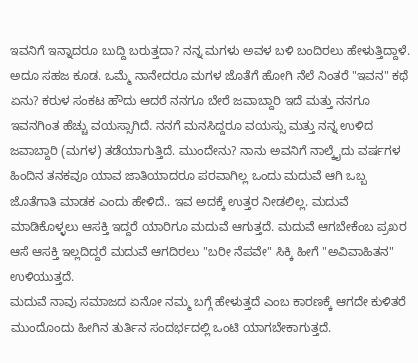ಇವನಿಗೆ ಇನ್ನಾದರೂ ಬುದ್ದಿ ಬರುತ್ತದಾ? ನನ್ನ ಮಗಳು ಅವಳ ಬಳಿ ಬಂದಿರಲು ಹೇಳುತ್ತಿದ್ದಾಳೆ. ಅದೂ ಸಹಜ ಕೂಡ. ಒಮ್ಮೆ ನಾನೇದರೂ ಮಗಳ ಜೊತೆಗೆ ಹೋಗಿ ನೆಲೆ ನಿಂತರೆ "ಇವನ" ಕಥೆ ಏನು? ಕರುಳ ಸಂಕಟ ಹೌದು ಆದರೆ ನನಗೂ ಬೇರೆ ಜವಾಬ್ದಾರಿ ಇದೆ ಮತ್ತು ನನಗೂ ಇವನಗಿಂತ ಹೆಚ್ಚು ವಯಸ್ಸಾಗಿದೆ. ನನಗೆ ಮನಸಿದ್ದರೂ ವಯಸ್ಸು ಮತ್ತು ನನ್ನ ಉಳಿದ ಜವಾಬ್ದಾರಿ (ಮಗಳ) ತಡೆಯಾಗುತ್ತಿದೆ. ಮುಂದೇನು? ನಾನು ಅವನಿಗೆ ನಾಲ್ಕೈದು ವರ್ಷಗಳ ಹಿಂದಿನ ತನಕವೂ ಯಾವ ಜಾತಿಯಾದರೂ ಪರವಾಗಿಲ್ಲ ಒಂದು ಮದುವೆ ಆಗಿ ಒಬ್ಬ ಜೊತೆಗಾತಿ ಮಾಡಕ ಎಂದು ಹೇಳಿದೆ.. ಇವ ಅದಕ್ಕೆ ಉತ್ತರ ನೀಡಲಿಲ್ಲ. ಮದುವೆ ಮಾಡಿಕೊಳ್ಳಲು ಆಸಕ್ತಿ ಇದ್ದರೆ ಯಾರಿಗೂ ಮದುವೆ ಆಗುತ್ತದೆ. ಮದುವೆ ಆಗಬೇಕೆಂಬ ಪ್ರಖರ ಆಸೆ ಆಸಕ್ತಿ ಇಲ್ಲದಿದ್ದರೆ ಮದುವೆ ಆಗದಿರಲು "ಬರೀ ನೆಪವೇ" ಸಿಕ್ಕಿ ಹೀಗೆ "ಅವಿವಾಹಿತನ" ಉಳಿಯುತ್ತದೆ.
ಮದುವೆ ನಾವು ಸಮಾಜದ ಏನೋ ನಮ್ಮ ಬಗ್ಗೆ ಹೇಳುತ್ತದೆ ಎಂಬ ಕಾರಣಕ್ಕೆ ಆಗದೇ ಕುಳಿತರೆ ಮುಂದೊಂದು ಹೀಗಿನ ತುರ್ತಿನ ಸಂದರ್ಭದಲ್ಲಿ ಒಂಟಿ ಯಾಗಬೇಕಾಗುತ್ತದೆ.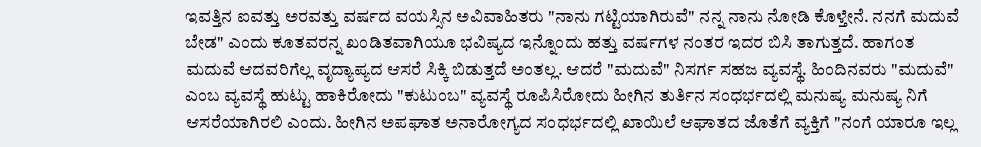ಇವತ್ತಿನ ಐವತ್ತು ಅರವತ್ತು ವರ್ಷದ ವಯಸ್ಸಿನ ಅವಿವಾಹಿತರು "ನಾನು ಗಟ್ಟಿಯಾಗಿರುವೆ" ನನ್ನ ನಾನು ನೋಡಿ ಕೊಳ್ತೇನೆ. ನನಗೆ ಮದುವೆ ಬೇಡ" ಎಂದು ಕೂತವರನ್ನ ಖಂಡಿತವಾಗಿಯೂ ಭವಿಷ್ಯದ ಇನ್ನೊಂದು ಹತ್ತು ವರ್ಷಗಳ ನಂತರ ಇದರ ಬಿಸಿ ತಾಗುತ್ತದೆ. ಹಾಗಂತ ಮದುವೆ ಆದವರಿಗೆಲ್ಲ ವೃದ್ಯಾಪ್ಯದ ಆಸರೆ ಸಿಕ್ಕಿ ಬಿಡುತ್ತದೆ ಅಂತಲ್ಲ. ಆದರೆ "ಮದುವೆ" ನಿಸರ್ಗ ಸಹಜ ವ್ಯವಸ್ಥೆ. ಹಿಂದಿನವರು "ಮದುವೆ" ಎಂಬ ವ್ಯವಸ್ಥೆ ಹುಟ್ಟು ಹಾಕಿರೋದು "ಕುಟುಂಬ" ವ್ಯವಸ್ಥೆ ರೂಪಿಸಿರೋದು ಹೀಗಿನ ತುರ್ತಿನ ಸಂಧರ್ಭದಲ್ಲಿ ಮನುಷ್ಯ ಮನುಷ್ಯ ನಿಗೆ ಆಸರೆಯಾಗಿರಲಿ ಎಂದು. ಹೀಗಿನ ಅಪಘಾತ ಅನಾರೋಗ್ಯದ ಸಂಧರ್ಭದಲ್ಲಿ ಖಾಯಿಲೆ ಆಘಾತದ ಜೊತೆಗೆ ವ್ಯಕ್ತಿಗೆ "ನಂಗೆ ಯಾರೂ ಇಲ್ಲ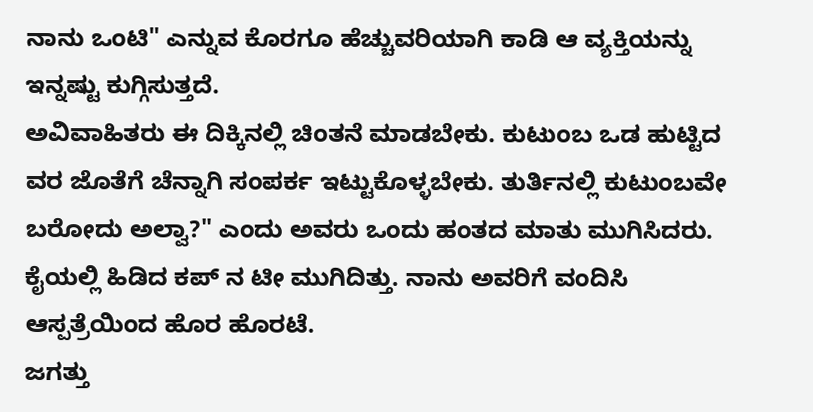ನಾನು ಒಂಟಿ" ಎನ್ನುವ ಕೊರಗೂ ಹೆಚ್ಚುವರಿಯಾಗಿ ಕಾಡಿ ಆ ವ್ಯಕ್ತಿಯನ್ನು ಇನ್ನಷ್ಟು ಕುಗ್ಗಿಸುತ್ತದೆ.
ಅವಿವಾಹಿತರು ಈ ದಿಕ್ಕಿನಲ್ಲಿ ಚಿಂತನೆ ಮಾಡಬೇಕು. ಕುಟುಂಬ ಒಡ ಹುಟ್ಟಿದ ವರ ಜೊತೆಗೆ ಚೆನ್ನಾಗಿ ಸಂಪರ್ಕ ಇಟ್ಟುಕೊಳ್ಳಬೇಕು. ತುರ್ತಿನಲ್ಲಿ ಕುಟುಂಬವೇ ಬರೋದು ಅಲ್ವಾ?" ಎಂದು ಅವರು ಒಂದು ಹಂತದ ಮಾತು ಮುಗಿಸಿದರು. ಕೈಯಲ್ಲಿ ಹಿಡಿದ ಕಪ್ ನ ಟೀ ಮುಗಿದಿತ್ತು. ನಾನು ಅವರಿಗೆ ವಂದಿಸಿ ಆಸ್ಪತ್ರೆಯಿಂದ ಹೊರ ಹೊರಟೆ.
ಜಗತ್ತು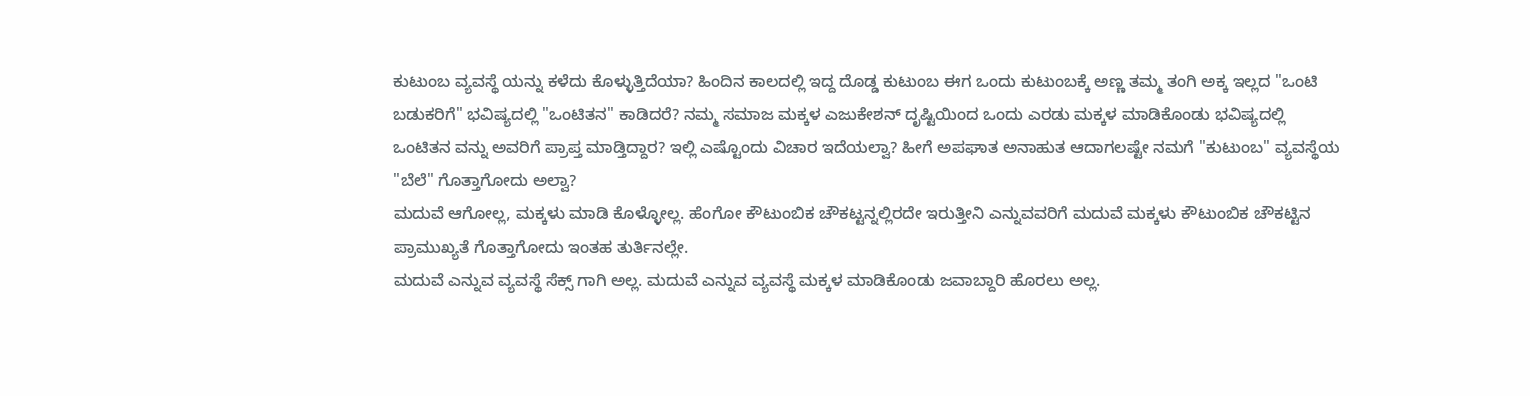ಕುಟುಂಬ ವ್ಯವಸ್ಥೆ ಯನ್ನು ಕಳೆದು ಕೊಳ್ಳುತ್ತಿದೆಯಾ? ಹಿಂದಿನ ಕಾಲದಲ್ಲಿ ಇದ್ದ ದೊಡ್ಡ ಕುಟುಂಬ ಈಗ ಒಂದು ಕುಟುಂಬಕ್ಕೆ ಅಣ್ಣ ತಮ್ಮ ತಂಗಿ ಅಕ್ಕ ಇಲ್ಲದ "ಒಂಟಿ ಬಡುಕರಿಗೆ" ಭವಿಷ್ಯದಲ್ಲಿ "ಒಂಟಿತನ" ಕಾಡಿದರೆ? ನಮ್ಮ ಸಮಾಜ ಮಕ್ಕಳ ಎಜುಕೇಶನ್ ದೃಷ್ಟಿಯಿಂದ ಒಂದು ಎರಡು ಮಕ್ಕಳ ಮಾಡಿಕೊಂಡು ಭವಿಷ್ಯದಲ್ಲಿ ಒಂಟಿತನ ವನ್ನು ಅವರಿಗೆ ಪ್ರಾಪ್ತ ಮಾಡ್ತಿದ್ದಾರ? ಇಲ್ಲಿ ಎಷ್ಟೊಂದು ವಿಚಾರ ಇದೆಯಲ್ವಾ? ಹೀಗೆ ಅಪಘಾತ ಅನಾಹುತ ಆದಾಗಲಷ್ಟೇ ನಮಗೆ "ಕುಟುಂಬ" ವ್ಯವಸ್ಥೆಯ "ಬೆಲೆ" ಗೊತ್ತಾಗೋದು ಅಲ್ವಾ?
ಮದುವೆ ಆಗೋಲ್ಲ, ಮಕ್ಕಳು ಮಾಡಿ ಕೊಳ್ಳೋಲ್ಲ. ಹೆಂಗೋ ಕೌಟುಂಬಿಕ ಚೌಕಟ್ಟನ್ನಲ್ಲಿರದೇ ಇರುತ್ತೀನಿ ಎನ್ನುವವರಿಗೆ ಮದುವೆ ಮಕ್ಕಳು ಕೌಟುಂಬಿಕ ಚೌಕಟ್ಟಿನ ಪ್ರಾಮುಖ್ಯತೆ ಗೊತ್ತಾಗೋದು ಇಂತಹ ತುರ್ತಿನಲ್ಲೇ.
ಮದುವೆ ಎನ್ನುವ ವ್ಯವಸ್ಥೆ ಸೆಕ್ಸ್ ಗಾಗಿ ಅಲ್ಲ. ಮದುವೆ ಎನ್ನುವ ವ್ಯವಸ್ಥೆ ಮಕ್ಕಳ ಮಾಡಿಕೊಂಡು ಜವಾಬ್ದಾರಿ ಹೊರಲು ಅಲ್ಲ.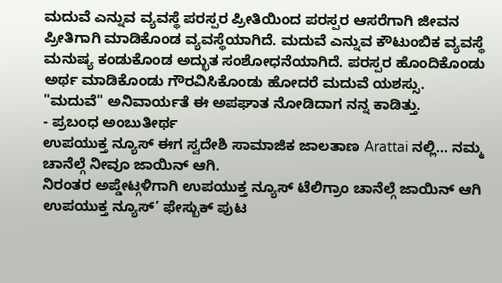ಮದುವೆ ಎನ್ನುವ ವ್ಯವಸ್ಥೆ ಪರಸ್ಪರ ಪ್ರೀತಿಯಿಂದ ಪರಸ್ಪರ ಆಸರೆಗಾಗಿ ಜೀವನ ಪ್ರೀತಿಗಾಗಿ ಮಾಡಿಕೊಂಡ ವ್ಯವಸ್ಥೆಯಾಗಿದೆ. ಮದುವೆ ಎನ್ನುವ ಕೌಟುಂಬಿಕ ವ್ಯವಸ್ಥೆ ಮನುಷ್ಯ ಕಂಡುಕೊಂಡ ಅದ್ಭುತ ಸಂಶೋಧನೆಯಾಗಿದೆ. ಪರಸ್ಪರ ಹೊಂದಿಕೊಂಡು ಅರ್ಥ ಮಾಡಿಕೊಂಡು ಗೌರವಿಸಿಕೊಂಡು ಹೋದರೆ ಮದುವೆ ಯಶಸ್ಸು.
"ಮದುವೆ" ಅನಿವಾರ್ಯತೆ ಈ ಅಪಘಾತ ನೋಡಿದಾಗ ನನ್ನ ಕಾಡಿತ್ತು.
- ಪ್ರಬಂಧ ಅಂಬುತೀರ್ಥ
ಉಪಯುಕ್ತ ನ್ಯೂಸ್ ಈಗ ಸ್ವದೇಶಿ ಸಾಮಾಜಿಕ ಜಾಲತಾಣ Arattai ನಲ್ಲಿ... ನಮ್ಮ ಚಾನೆಲ್ಗೆ ನೀವೂ ಜಾಯಿನ್ ಆಗಿ.
ನಿರಂತರ ಅಪ್ಡೇಟ್ಗಳಿಗಾಗಿ ಉಪಯುಕ್ತ ನ್ಯೂಸ್ ಟೆಲಿಗ್ರಾಂ ಚಾನೆಲ್ಗೆ ಜಾಯಿನ್ ಆಗಿ
ಉಪಯುಕ್ತ ನ್ಯೂಸ್’ ಫೇಸ್ಬುಕ್ ಪುಟ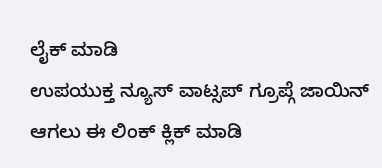ಲೈಕ್ ಮಾಡಿ
ಉಪಯುಕ್ತ ನ್ಯೂಸ್ ವಾಟ್ಸಪ್ ಗ್ರೂಪ್ಗೆ ಜಾಯಿನ್ ಆಗಲು ಈ ಲಿಂಕ್ ಕ್ಲಿಕ್ ಮಾಡಿ